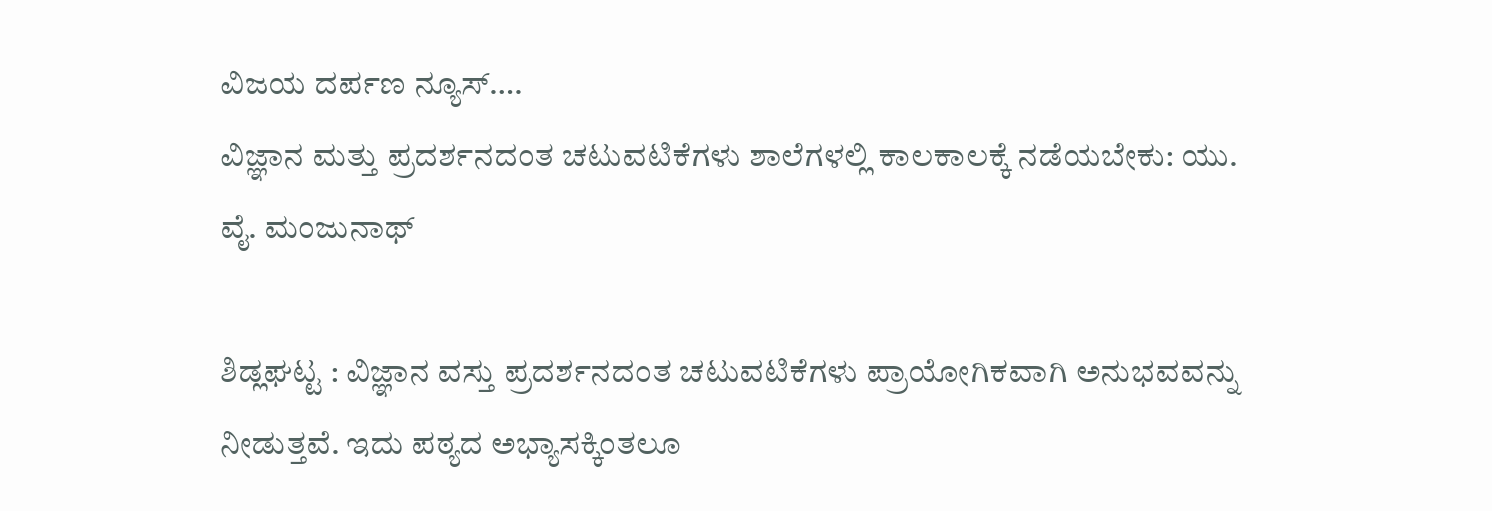ವಿಜಯ ದರ್ಪಣ ನ್ಯೂಸ್….
ವಿಜ್ಞಾನ ಮತ್ತು ಪ್ರದರ್ಶನದಂತ ಚಟುವಟಿಕೆಗಳು ಶಾಲೆಗಳಲ್ಲಿ ಕಾಲಕಾಲಕ್ಕೆ ನಡೆಯಬೇಕು: ಯು. ವೈ. ಮಂಜುನಾಥ್

ಶಿಡ್ಲಘಟ್ಟ : ವಿಜ್ಞಾನ ವಸ್ತು ಪ್ರದರ್ಶನದಂತ ಚಟುವಟಿಕೆಗಳು ಪ್ರಾಯೋಗಿಕವಾಗಿ ಅನುಭವವನ್ನು ನೀಡುತ್ತವೆ. ಇದು ಪಠ್ಯದ ಅಭ್ಯಾಸಕ್ಕಿಂತಲೂ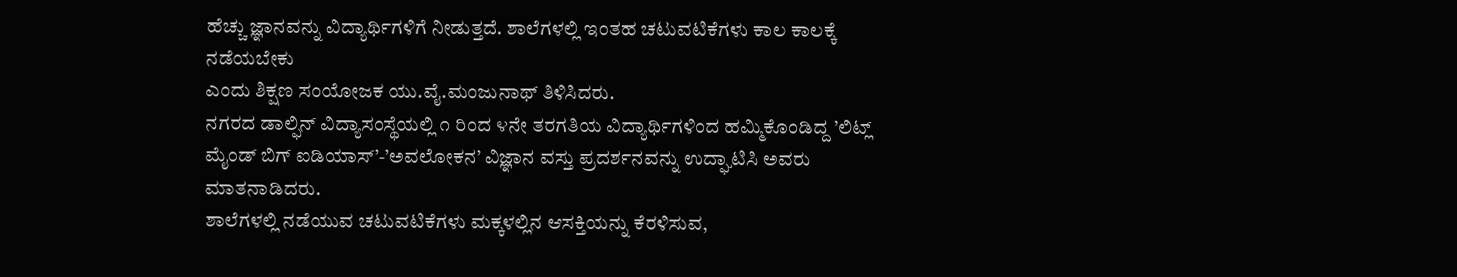ಹೆಚ್ಚು ಜ್ಞಾನವನ್ನು ವಿದ್ಯಾರ್ಥಿಗಳಿಗೆ ನೀಡುತ್ತದೆ. ಶಾಲೆಗಳಲ್ಲಿ ಇಂತಹ ಚಟುವಟಿಕೆಗಳು ಕಾಲ ಕಾಲಕ್ಕೆ ನಡೆಯಬೇಕು
ಎಂದು ಶಿಕ್ಷಣ ಸಂಯೋಜಕ ಯು.ವೈ.ಮಂಜುನಾಥ್ ತಿಳಿಸಿದರು.
ನಗರದ ಡಾಲ್ಫಿನ್ ವಿದ್ಯಾಸಂಸ್ಥೆಯಲ್ಲಿ ೧ ರಿಂದ ೪ನೇ ತರಗತಿಯ ವಿದ್ಯಾರ್ಥಿಗಳಿಂದ ಹಮ್ಮಿಕೊಂಡಿದ್ದ ’ಲಿಟ್ಲ್ ಮೈಂಡ್ ಬಿಗ್ ಐಡಿಯಾಸ್’-’ಅವಲೋಕನ’ ವಿಜ್ಞಾನ ವಸ್ತು ಪ್ರದರ್ಶನವನ್ನು ಉದ್ಘಾಟಿಸಿ ಅವರು ಮಾತನಾಡಿದರು.
ಶಾಲೆಗಳಲ್ಲಿ ನಡೆಯುವ ಚಟುವಟಿಕೆಗಳು ಮಕ್ಕಳಲ್ಲಿನ ಆಸಕ್ತಿಯನ್ನು ಕೆರಳಿಸುವ,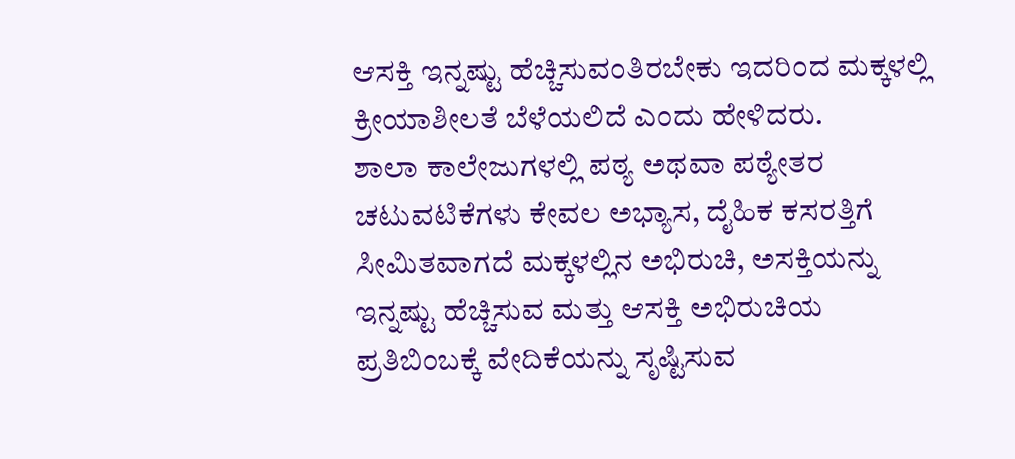ಆಸಕ್ತಿ ಇನ್ನಷ್ಟು ಹೆಚ್ಚಿಸುವಂತಿರಬೇಕು ಇದರಿಂದ ಮಕ್ಕಳಲ್ಲಿ ಕ್ರೀಯಾಶೀಲತೆ ಬೆಳೆಯಲಿದೆ ಎಂದು ಹೇಳಿದರು.
ಶಾಲಾ ಕಾಲೇಜುಗಳಲ್ಲಿ ಪಠ್ಯ ಅಥವಾ ಪಠ್ಯೇತರ ಚಟುವಟಿಕೆಗಳು ಕೇವಲ ಅಭ್ಯಾಸ, ದೈಹಿಕ ಕಸರತ್ತಿಗೆ ಸೀಮಿತವಾಗದೆ ಮಕ್ಕಳಲ್ಲಿನ ಅಭಿರುಚಿ, ಅಸಕ್ತಿಯನ್ನು ಇನ್ನಷ್ಟು ಹೆಚ್ಚಿಸುವ ಮತ್ತು ಆಸಕ್ತಿ ಅಭಿರುಚಿಯ ಪ್ರತಿಬಿಂಬಕ್ಕೆ ವೇದಿಕೆಯನ್ನು ಸೃಷ್ಟಿಸುವ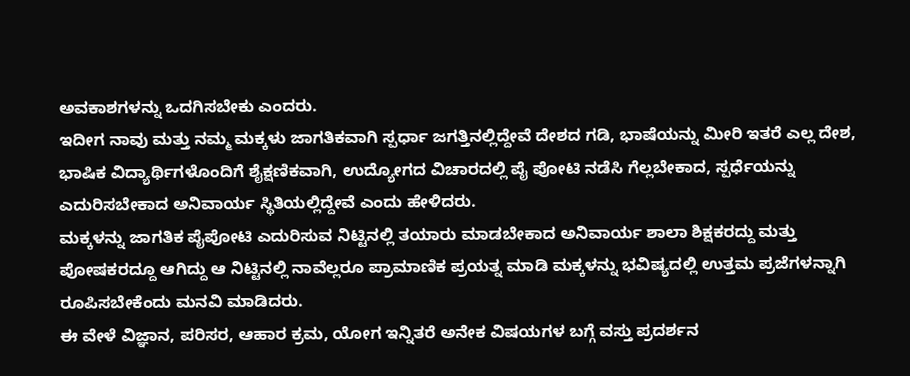ಅವಕಾಶಗಳನ್ನು ಒದಗಿಸಬೇಕು ಎಂದರು.
ಇದೀಗ ನಾವು ಮತ್ತು ನಮ್ಮ ಮಕ್ಕಳು ಜಾಗತಿಕವಾಗಿ ಸ್ಪರ್ಧಾ ಜಗತ್ತಿನಲ್ಲಿದ್ದೇವೆ ದೇಶದ ಗಡಿ, ಭಾಷೆಯನ್ನು ಮೀರಿ ಇತರೆ ಎಲ್ಲ ದೇಶ, ಭಾಷಿಕ ವಿದ್ಯಾರ್ಥಿಗಳೊಂದಿಗೆ ಶೈಕ್ಷಣಿಕವಾಗಿ, ಉದ್ಯೋಗದ ವಿಚಾರದಲ್ಲಿ ಪೈ ಪೋಟಿ ನಡೆಸಿ ಗೆಲ್ಲಬೇಕಾದ, ಸ್ಪರ್ಧೆಯನ್ನು ಎದುರಿಸಬೇಕಾದ ಅನಿವಾರ್ಯ ಸ್ಥಿತಿಯಲ್ಲಿದ್ದೇವೆ ಎಂದು ಹೇಳಿದರು.
ಮಕ್ಕಳನ್ನು ಜಾಗತಿಕ ಪೈಪೋಟಿ ಎದುರಿಸುವ ನಿಟ್ಟಿನಲ್ಲಿ ತಯಾರು ಮಾಡಬೇಕಾದ ಅನಿವಾರ್ಯ ಶಾಲಾ ಶಿಕ್ಷಕರದ್ದು ಮತ್ತು ಪೋಷಕರದ್ದೂ ಆಗಿದ್ದು ಆ ನಿಟ್ಟಿನಲ್ಲಿ ನಾವೆಲ್ಲರೂ ಪ್ರಾಮಾಣಿಕ ಪ್ರಯತ್ನ ಮಾಡಿ ಮಕ್ಕಳನ್ನು ಭವಿಷ್ಯದಲ್ಲಿ ಉತ್ತಮ ಪ್ರಜೆಗಳನ್ನಾಗಿ ರೂಪಿಸಬೇಕೆಂದು ಮನವಿ ಮಾಡಿದರು.
ಈ ವೇಳೆ ವಿಜ್ಞಾನ, ಪರಿಸರ, ಆಹಾರ ಕ್ರಮ, ಯೋಗ ಇನ್ನಿತರೆ ಅನೇಕ ವಿಷಯಗಳ ಬಗ್ಗೆ ವಸ್ತು ಪ್ರದರ್ಶನ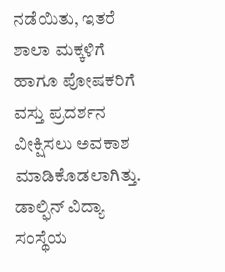ನಡೆಯಿತು, ಇತರೆ ಶಾಲಾ ಮಕ್ಕಳಿಗೆ ಹಾಗೂ ಪೋಷಕರಿಗೆ ವಸ್ತು ಪ್ರದರ್ಶನ ವೀಕ್ಷಿಸಲು ಅವಕಾಶ ಮಾಡಿಕೊಡಲಾಗಿತ್ತು.
ಡಾಲ್ಫಿನ್ ವಿದ್ಯಾ ಸಂಸ್ಥೆಯ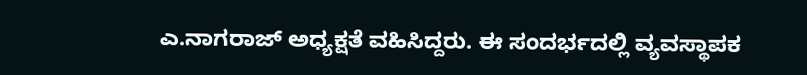ಎ.ನಾಗರಾಜ್ ಅಧ್ಯಕ್ಷತೆ ವಹಿಸಿದ್ದರು. ಈ ಸಂದರ್ಭದಲ್ಲಿ ವ್ಯವಸ್ಥಾಪಕ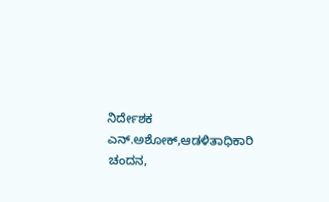ನಿರ್ದೇಶಕ ಎನ್.ಅಶೋಕ್,ಆಡಳಿತಾಧಿಕಾರಿ ಚಂದನ,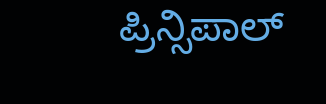ಪ್ರಿನ್ಸಿಪಾಲ್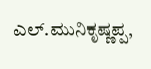ಎಲ್.ಮುನಿಕೃಷ್ಣಪ್ಪ,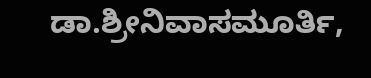ಡಾ.ಶ್ರೀನಿವಾಸಮೂರ್ತಿ,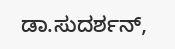ಡಾ.ಸುದರ್ಶನ್,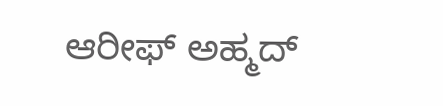ಆರೀಫ್ ಅಹ್ಮದ್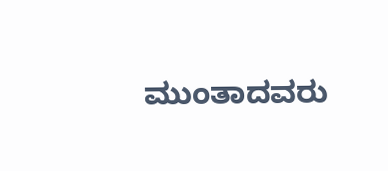ಮುಂತಾದವರು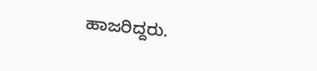ಹಾಜರಿದ್ದರು.